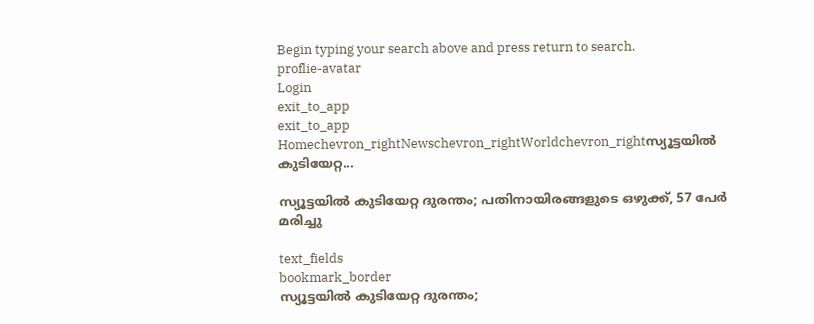Begin typing your search above and press return to search.
proflie-avatar
Login
exit_to_app
exit_to_app
Homechevron_rightNewschevron_rightWorldchevron_rightസ്യൂട്ടയിൽ കുടിയേറ്റ...

സ്യൂട്ടയിൽ കുടിയേറ്റ ദുരന്തം; പതിനായിരങ്ങളുടെ ഒഴുക്ക്, 57 പേർ മരിച്ചു

text_fields
bookmark_border
സ്യൂട്ടയിൽ കുടിയേറ്റ ദുരന്തം;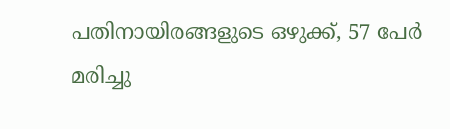പതിനായിരങ്ങളുടെ ഒഴുക്ക്, 57 പേർ മരിച്ചു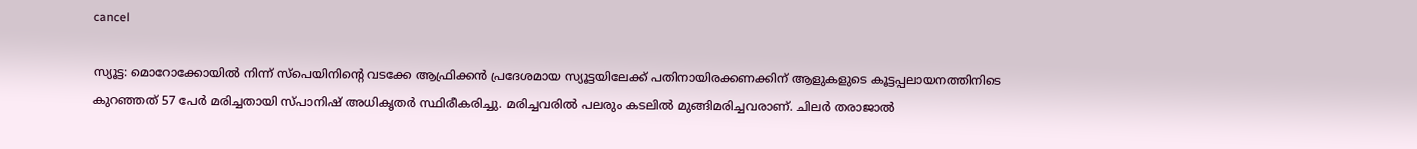cancel

സ്യൂട്ട: മൊറോക്കോയിൽ നിന്ന് സ്പെയിനിന്റെ വടക്കേ ആഫ്രിക്കൻ പ്രദേശമായ സ്യൂട്ടയിലേക്ക് പതിനായിരക്കണക്കിന് ആളുകളുടെ കൂട്ടപ്പലായനത്തിനിടെ കുറഞ്ഞത് 57 പേർ മരിച്ചതായി സ്പാനിഷ് അധികൃതർ സ്ഥിരീകരിച്ചു. മരിച്ചവരിൽ പലരും കടലിൽ മുങ്ങിമരിച്ചവരാണ്. ചിലർ തരാജാൽ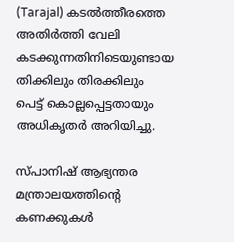(Tarajal) കടൽത്തീരത്തെ അതിർത്തി വേലി കടക്കുന്നതിനിടെയുണ്ടായ തിക്കിലും തിരക്കിലും പെട്ട് കൊല്ലപ്പെട്ടതായും അധികൃതർ അറിയിച്ചു.

സ്പാനിഷ് ആഭ്യന്തര മന്ത്രാലയത്തിന്റെ കണക്കുകൾ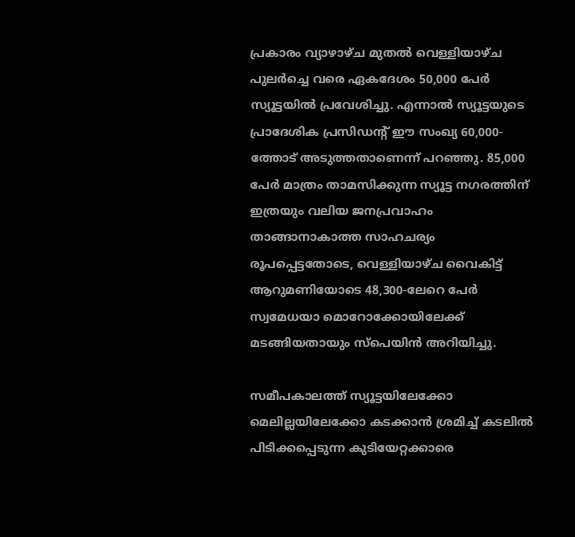പ്രകാരം വ്യാഴാഴ്ച മുതൽ വെള്ളിയാഴ്ച പുലർച്ചെ വരെ ഏകദേശം 50,000 പേർ സ്യൂട്ടയിൽ പ്രവേശിച്ചു. എന്നാൽ സ്യൂട്ടയുടെ പ്രാദേശിക പ്രസിഡന്റ് ഈ സംഖ്യ 60,000-ത്തോട് അടുത്തതാണെന്ന് പറഞ്ഞു. 85,000 പേർ മാത്രം താമസിക്കുന്ന സ്യൂട്ട നഗരത്തിന് ഇത്രയും വലിയ ജനപ്രവാഹം താങ്ങാനാകാത്ത സാഹചര്യം രൂപപ്പെട്ടതോടെ, വെള്ളിയാഴ്ച വൈകിട്ട് ആറുമണിയോടെ 48,300-ലേറെ പേർ സ്വമേധയാ മൊറോക്കോയിലേക്ക് മടങ്ങിയതായും സ്പെയിൻ അറിയിച്ചു.

സമീപകാലത്ത് സ്യൂട്ടയിലേക്കോ മെലില്ലയിലേക്കോ കടക്കാൻ ശ്രമിച്ച് കടലിൽ പിടിക്കപ്പെടുന്ന കുടിയേറ്റക്കാരെ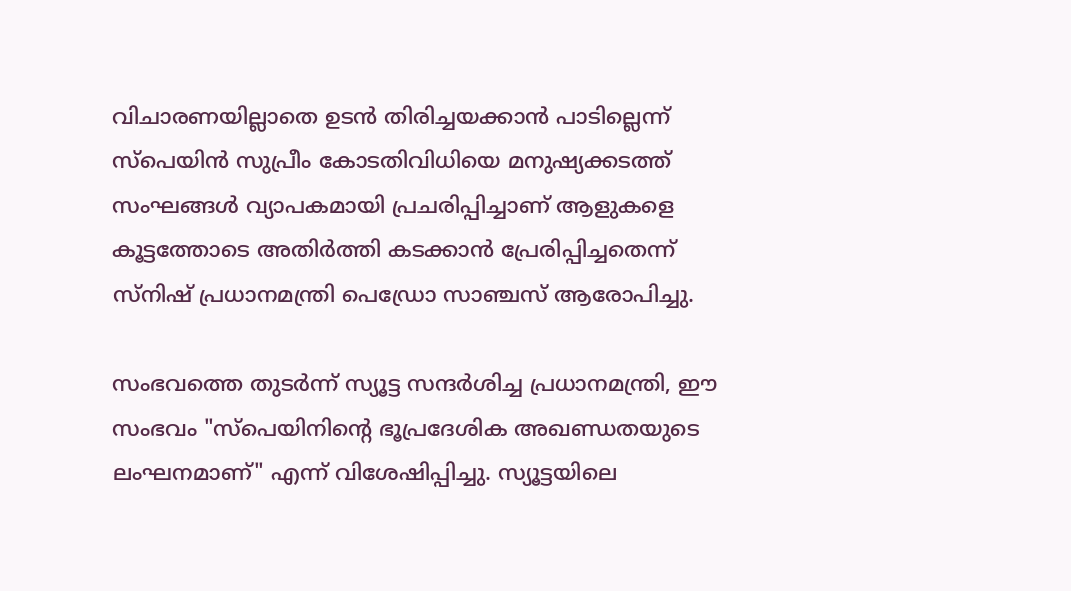വിചാരണയില്ലാതെ ഉടൻ തിരിച്ചയക്കാൻ പാടില്ലെന്ന് സ്പെയിൻ സുപ്രീം കോടതിവിധിയെ മനുഷ്യക്കടത്ത് സംഘങ്ങൾ വ്യാപകമായി പ്രചരിപ്പിച്ചാണ് ആളുകളെ കൂട്ടത്തോടെ അതിർത്തി കടക്കാൻ പ്രേരിപ്പിച്ചതെന്ന് സ്നിഷ് പ്രധാനമന്ത്രി പെഡ്രോ സാഞ്ചസ് ആരോപിച്ചു.

സംഭവത്തെ തുടർന്ന് സ്യൂട്ട സന്ദർശിച്ച പ്രധാനമന്ത്രി, ഈ സംഭവം "സ്പെയിനിന്റെ ഭൂപ്രദേശിക അഖണ്ഡതയുടെ ലംഘനമാണ്" എന്ന് വിശേഷിപ്പിച്ചു. സ്യൂട്ടയിലെ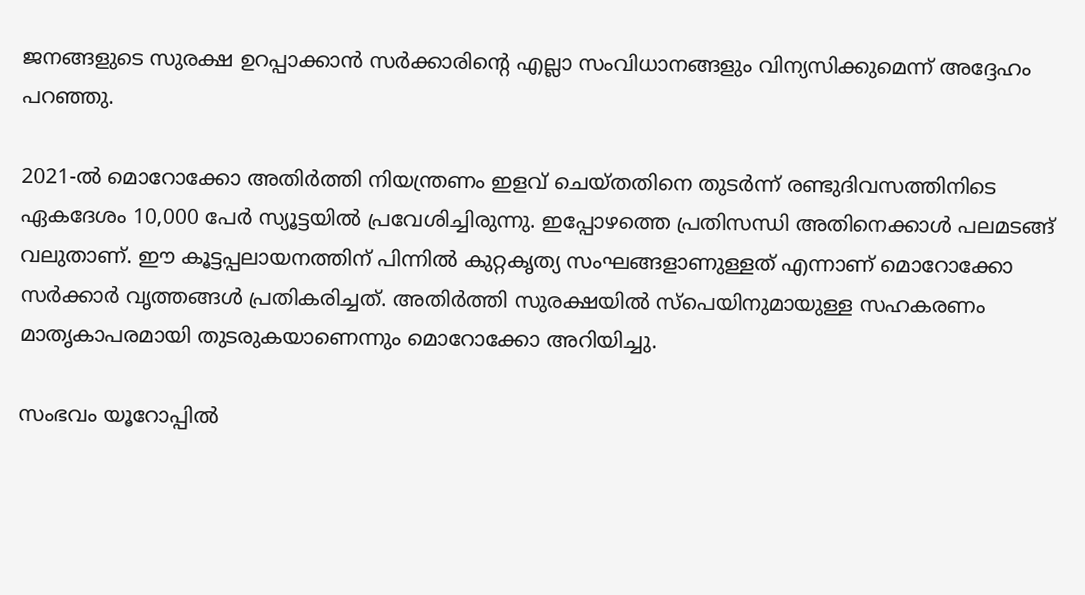ജനങ്ങളുടെ സുരക്ഷ ഉറപ്പാക്കാൻ സർക്കാരിന്റെ എല്ലാ സംവിധാനങ്ങളും വിന്യസിക്കുമെന്ന് അദ്ദേഹം പറഞ്ഞു.

2021-ൽ മൊറോക്കോ അതിർത്തി നിയന്ത്രണം ഇളവ് ചെയ്തതിനെ തുടർന്ന് രണ്ടുദിവസത്തിനിടെ ഏകദേശം 10,000 പേർ സ്യൂട്ടയിൽ പ്രവേശിച്ചിരുന്നു. ഇപ്പോഴത്തെ പ്രതിസന്ധി അതിനെക്കാൾ പലമടങ്ങ് വലുതാണ്. ഈ കൂട്ടപ്പലായനത്തിന് പിന്നിൽ കുറ്റകൃത്യ സംഘങ്ങളാണുള്ളത് എന്നാണ് മൊറോക്കോ സർക്കാർ വൃത്തങ്ങൾ പ്രതികരിച്ചത്. അതിർത്തി സുരക്ഷയിൽ സ്പെയിനുമായുള്ള സഹകരണം മാതൃകാപരമായി തുടരുകയാണെന്നും മൊറോക്കോ അറിയിച്ചു.

സംഭവം യൂറോപ്പിൽ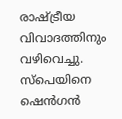രാഷ്ട്രീയ വിവാദത്തിനും വഴിവെച്ചു. സ്പെയിനെ ഷെൻഗൻ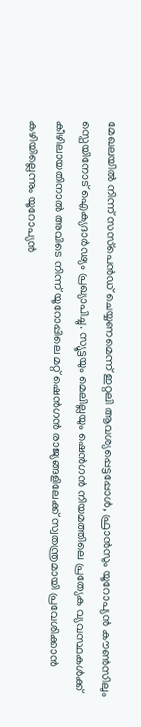മേഖലയിൽ നിന്ന് സസ്‌പെൻഡ് ചെയ്യണമെന്ന് ഇറ്റലി ആവശ്യപ്പെട്ടപ്പോൾ, ഫ്രാൻസും യൂറോപ്യൻ കൗൺസിലും സ്പെയിനോട് ഐക്യദാർഢ്യം പ്രഖ്യാപിച്ചു. സ്യൂട്ടയും മെലില്ലയും ഷെൻഗൻ നിയമത്തിലെ പ്രത്യേക വ്യവസ്ഥകൾക്ക് കീഴിലായതിനാൽ അവിടെ നിന്ന് യൂറോപ്പിലെ മറ്റ് ഷെൻഗൻ രാജ്യങ്ങളിലേക്ക് സ്വതന്ത്രമായി പ്രവേശിക്കാൻ കഴിയില്ലെന്നും യൂറോപ്യൻ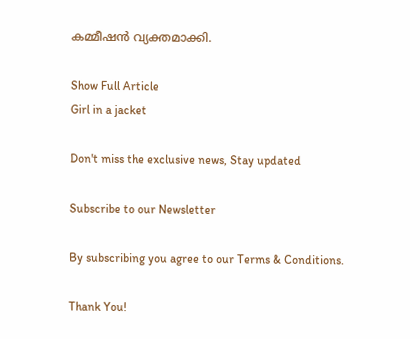കമ്മീഷൻ വ്യക്തമാക്കി.

Show Full Article
Girl in a jacket

Don't miss the exclusive news, Stay updated

Subscribe to our Newsletter

By subscribing you agree to our Terms & Conditions.

Thank You!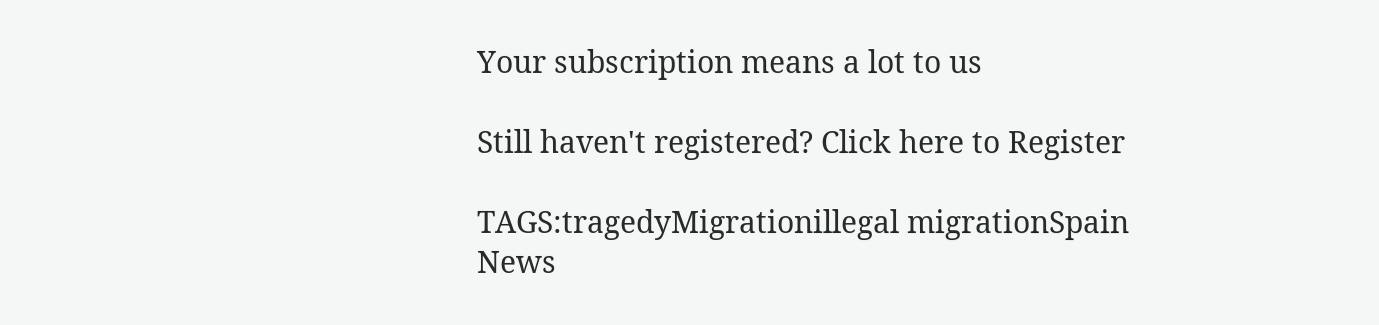Your subscription means a lot to us

Still haven't registered? Click here to Register

TAGS:tragedyMigrationillegal migrationSpain
News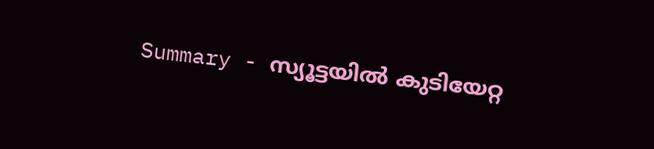Summary - സ്യൂട്ടയിൽ കുടിയേറ്റ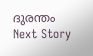ദുരന്തം
Next Story